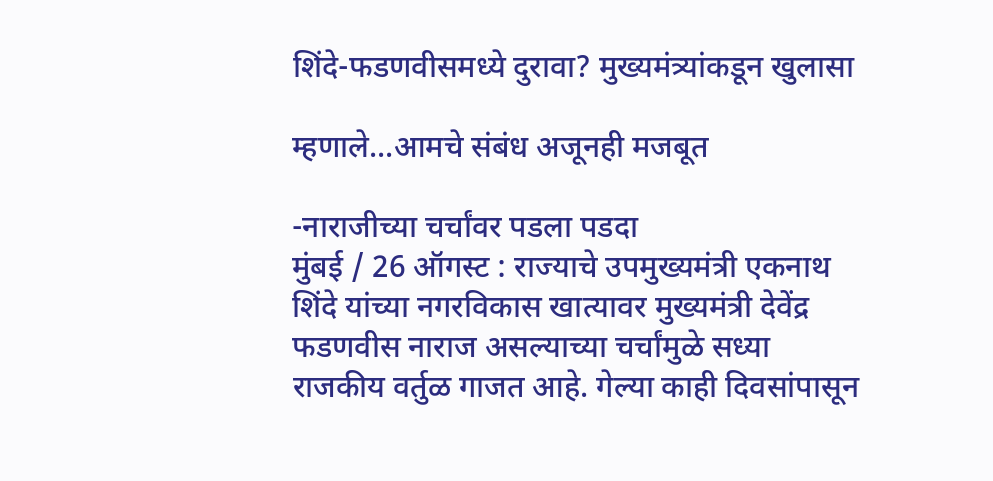शिंदे-फडणवीसमध्ये दुरावा? मुख्यमंत्र्यांकडून खुलासा

म्हणाले...आमचे संबंध अजूनही मजबूत

-नाराजीच्या चर्चांवर पडला पडदा
मुंबई / 26 ऑगस्ट : राज्याचे उपमुख्यमंत्री एकनाथ शिंदे यांच्या नगरविकास खात्यावर मुख्यमंत्री देवेंद्र फडणवीस नाराज असल्याच्या चर्चांमुळे सध्या राजकीय वर्तुळ गाजत आहे. गेल्या काही दिवसांपासून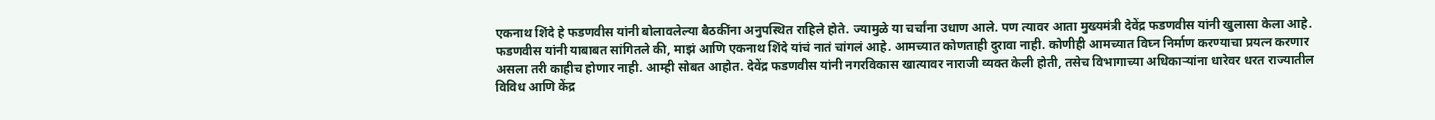एकनाथ शिंदे हे फडणवीस यांनी बोलावलेल्या बैठकींना अनुपस्थित राहिले होते. ज्यामुळे या चर्चांना उधाण आले. पण त्यावर आता मुख्यमंत्री देवेंद्र फडणवीस यांनी खुलासा केला आहे.
फडणवीस यांनी याबाबत सांगितले की, माझं आणि एकनाथ शिंदे यांचं नातं चांगलं आहे. आमच्यात कोणताही दुरावा नाही. कोणीही आमच्यात विघ्न निर्माण करण्याचा प्रयत्न करणार असला तरी काहीच होणार नाही. आम्ही सोबत आहोत. देवेंद्र फडणवीस यांनी नगरविकास खात्यावर नाराजी व्यक्त केली होती, तसेच विभागाच्या अधिकार्‍यांना धारेवर धरत राज्यातील विविध आणि केंद्र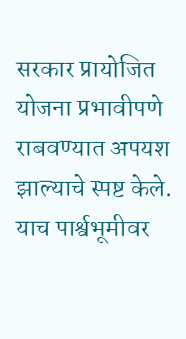सरकार प्रायोजित योजना प्रभावीपणे राबवण्यात अपयश झाल्याचे स्पष्ट केले. याच पार्श्वभूमीवर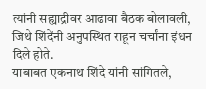त्यांनी सह्याद्रीवर आढावा बैठक बोलावली, जिथे शिंदेंनी अनुपस्थित राहून चर्चांना इंधन दिले होते.
याबाबत एकनाथ शिंदे यांनी सांगितले,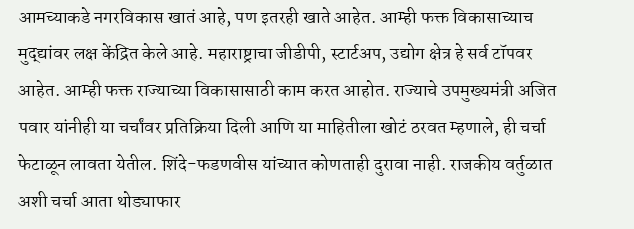आमच्याकडे नगरविकास खातं आहे, पण इतरही खाते आहेत. आम्ही फक्त विकासाच्याच मुद्द्यांवर लक्ष केंद्रित केले आहे. महाराष्ट्राचा जीडीपी, स्टार्टअप, उद्योग क्षेत्र हे सर्व टॉपवर आहेत. आम्ही फक्त राज्याच्या विकासासाठी काम करत आहोत. राज्याचे उपमुख्यमंत्री अजित पवार यांनीही या चर्चांवर प्रतिक्रिया दिली आणि या माहितीला खोटं ठरवत म्हणाले, ही चर्चा फेटाळून लावता येतील. शिंदे-फडणवीस यांच्यात कोणताही दुरावा नाही. राजकीय वर्तुळात अशी चर्चा आता थोड्याफार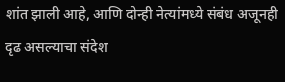शांत झाली आहे, आणि दोन्ही नेत्यांमध्ये संबंध अजूनही दृढ असल्याचा संदेश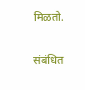मिळतो.

संबंधित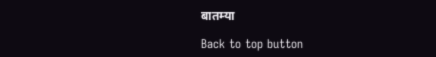बातम्या

Back to top button